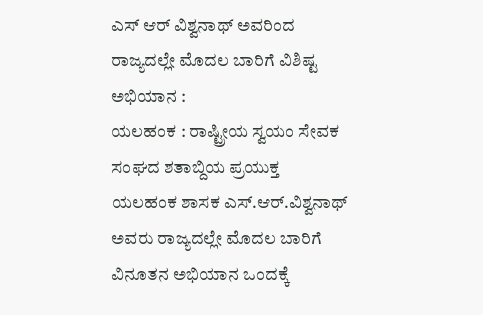ಎಸ್ ಆರ್ ವಿಶ್ವನಾಥ್ ಅವರಿಂದ ರಾಜ್ಯದಲ್ಲೇ ಮೊದಲ ಬಾರಿಗೆ ವಿಶಿಷ್ಟ ಅಭಿಯಾನ :
ಯಲಹಂಕ : ರಾಷ್ಟ್ರೀಯ ಸ್ವಯಂ ಸೇವಕ ಸಂಘದ ಶತಾಬ್ದಿಯ ಪ್ರಯುಕ್ತ ಯಲಹಂಕ ಶಾಸಕ ಎಸ್.ಆರ್.ವಿಶ್ವನಾಥ್ ಅವರು ರಾಜ್ಯದಲ್ಲೇ ಮೊದಲ ಬಾರಿಗೆ ವಿನೂತನ ಅಭಿಯಾನ ಒಂದಕ್ಕೆ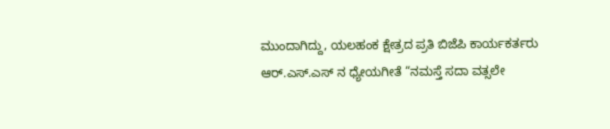ಮುಂದಾಗಿದ್ದು, ಯಲಹಂಕ ಕ್ಷೇತ್ರದ ಪ್ರತಿ ಬಿಜೆಪಿ ಕಾರ್ಯಕರ್ತರು ಆರ್.ಎಸ್.ಎಸ್ ನ ಧ್ಯೇಯಗೀತೆ “ನಮಸ್ತೆ ಸದಾ ವತ್ಸಲೇ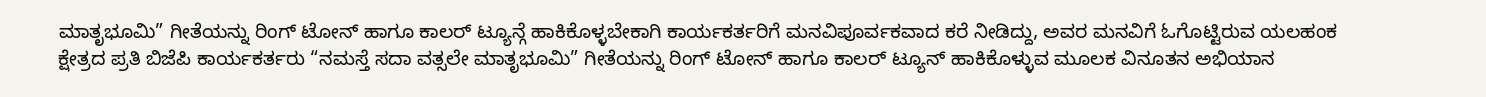ಮಾತೃಭೂಮಿ” ಗೀತೆಯನ್ನು ರಿಂಗ್ ಟೋನ್ ಹಾಗೂ ಕಾಲರ್ ಟ್ಯೂನ್ಗೆ ಹಾಕಿಕೊಳ್ಳಬೇಕಾಗಿ ಕಾರ್ಯಕರ್ತರಿಗೆ ಮನವಿಪೂರ್ವಕವಾದ ಕರೆ ನೀಡಿದ್ದು, ಅವರ ಮನವಿಗೆ ಓಗೊಟ್ಟಿರುವ ಯಲಹಂಕ ಕ್ಷೇತ್ರದ ಪ್ರತಿ ಬಿಜೆಪಿ ಕಾರ್ಯಕರ್ತರು “ನಮಸ್ತೆ ಸದಾ ವತ್ಸಲೇ ಮಾತೃಭೂಮಿ” ಗೀತೆಯನ್ನು ರಿಂಗ್ ಟೋನ್ ಹಾಗೂ ಕಾಲರ್ ಟ್ಯೂನ್ ಹಾಕಿಕೊಳ್ಳುವ ಮೂಲಕ ವಿನೂತನ ಅಭಿಯಾನ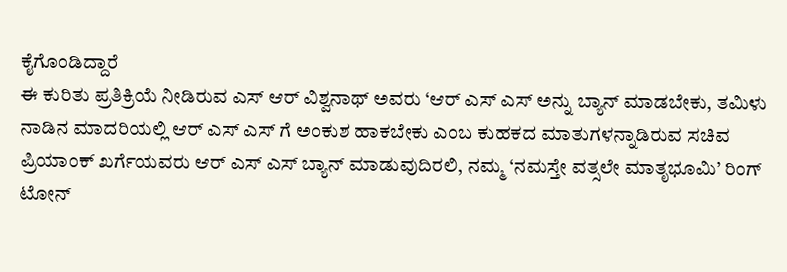ಕೈಗೊಂಡಿದ್ದಾರೆ
ಈ ಕುರಿತು ಪ್ರತಿಕ್ರಿಯೆ ನೀಡಿರುವ ಎಸ್ ಆರ್ ವಿಶ್ವನಾಥ್ ಅವರು ‘ಆರ್ ಎಸ್ ಎಸ್ ಅನ್ನು ಬ್ಯಾನ್ ಮಾಡಬೇಕು, ತಮಿಳು ನಾಡಿನ ಮಾದರಿಯಲ್ಲಿ ಆರ್ ಎಸ್ ಎಸ್ ಗೆ ಅಂಕುಶ ಹಾಕಬೇಕು ಎಂಬ ಕುಹಕದ ಮಾತುಗಳನ್ನಾಡಿರುವ ಸಚಿವ ಪ್ರಿಯಾಂಕ್ ಖರ್ಗೆಯವರು ಆರ್ ಎಸ್ ಎಸ್ ಬ್ಯಾನ್ ಮಾಡುವುದಿರಲಿ, ನಮ್ಮ ‘ನಮಸ್ತೇ ವತ್ಸಲೇ ಮಾತೃಭೂಮಿ’ ರಿಂಗ್ ಟೋನ್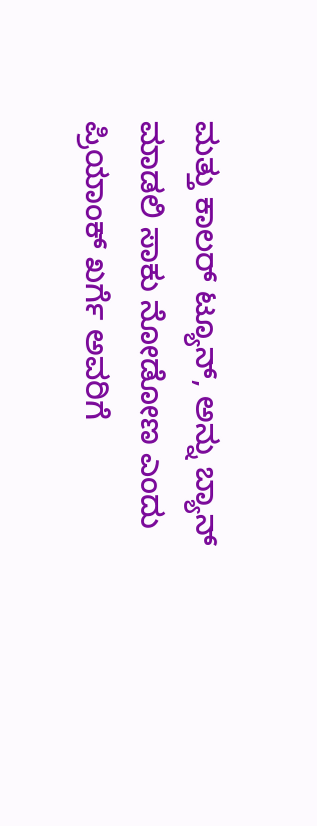ಮತ್ತು ಕಾಲರ್ ಟ್ಯೂನ್, ಅನ್ನು ಬ್ಯಾನ್ ಮಾಡಲಿ ಸಾಕು ನೋಡೋಣ ಎಂದು ಪ್ರಿಯಾಂಕ್ ಖರ್ಗೆ ಅವರಿಗೆ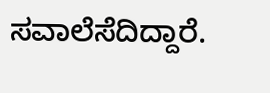ಸವಾಲೆಸೆದಿದ್ದಾರೆ.